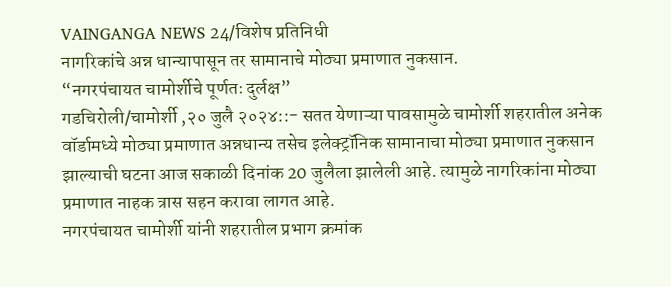VAINGANGA NEWS 24/विशेष प्रतिनिधी
नागरिकांचे अन्न धान्यापासून तर सामानाचे मोठ्या प्रमाणात नुकसान.
“नगरपंचायत चामोर्शीचे पूर्णतः दुर्लक्ष”
गडचिरोली/चामोर्शी ,२० जुलै २०२४::- सतत येणाऱ्या पावसामुळे चामोर्शी शहरातील अनेक वॉर्डामध्ये मोठ्या प्रमाणात अन्नधान्य तसेच इलेक्ट्रॉनिक सामानाचा मोठ्या प्रमाणात नुकसान झाल्याची घटना आज सकाळी दिनांक 20 जुलैला झालेली आहे. त्यामुळे नागरिकांना मोठ्या प्रमाणात नाहक त्रास सहन करावा लागत आहे.
नगरपंचायत चामोर्शी यांनी शहरातील प्रभाग क्रमांक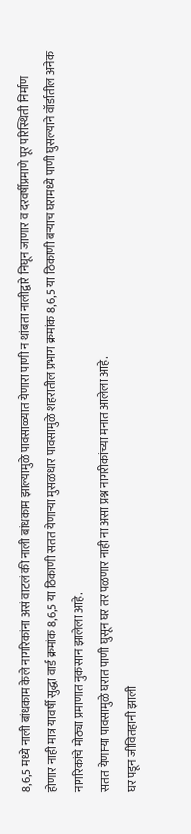8,6,5 मध्ये नाली बांधकाम केले नागरिकांना असं वाटलं की नाली बांधकाम झाल्यामुळे पावसाळ्यात येणारा पाणी न थांबता नालीद्वारे निघून जाणार व दरवर्षीप्रमाणे पूर परिस्थिती निर्माण होणार नाही मात्र यावर्षी सुद्धा वार्ड क्रमांक 8,6,5 या ठिकाणी सतत येणाऱ्या मुसळधार पावसामुळे शहरातील प्रभाग क्रमांक 8,6,5 या ठिकाणी बऱ्याच घरामध्ये पाणी घुसल्याने वॉर्डातील अनेक नागरिकांचे मोठ्या प्रमाणात नुकसान झालेला आहे.
सतत येणाऱ्या पावसामुळे घरात पाणी घुसून घर तर पळणार नाही ना असा प्रश्न नागरीकांच्या मनात आलेला आहे.
घर पडून जीवितहानी झाली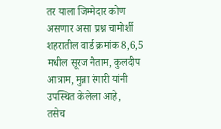तर याला जिम्मेदार कोण असणार असा प्रश्न चामोर्शी शहरातील वार्ड क्रमांक 8,6,5 मधील सूरज नैताम, कुलदीप आत्राम, मुन्ना रंगारी यांनी उपस्थित केलेला आहे,
तसेच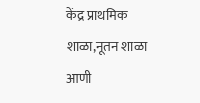केंद्र प्राथमिक शाळा,नूतन शाळा आणी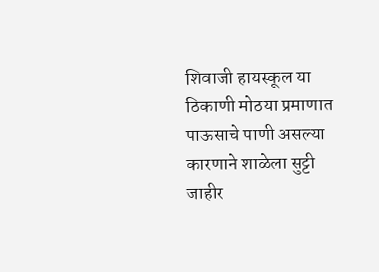शिवाजी हायस्कूल या ठिकाणी मोठया प्रमाणात पाऊसाचे पाणी असल्या कारणाने शाळेला सुट्टी जाहीर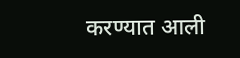करण्यात आली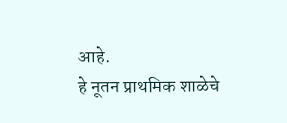आहे.
हे नूतन प्राथमिक शाळेचे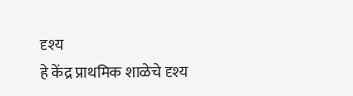दृश्य
हे केंद्र प्राथमिक शाळेचे दृश्य